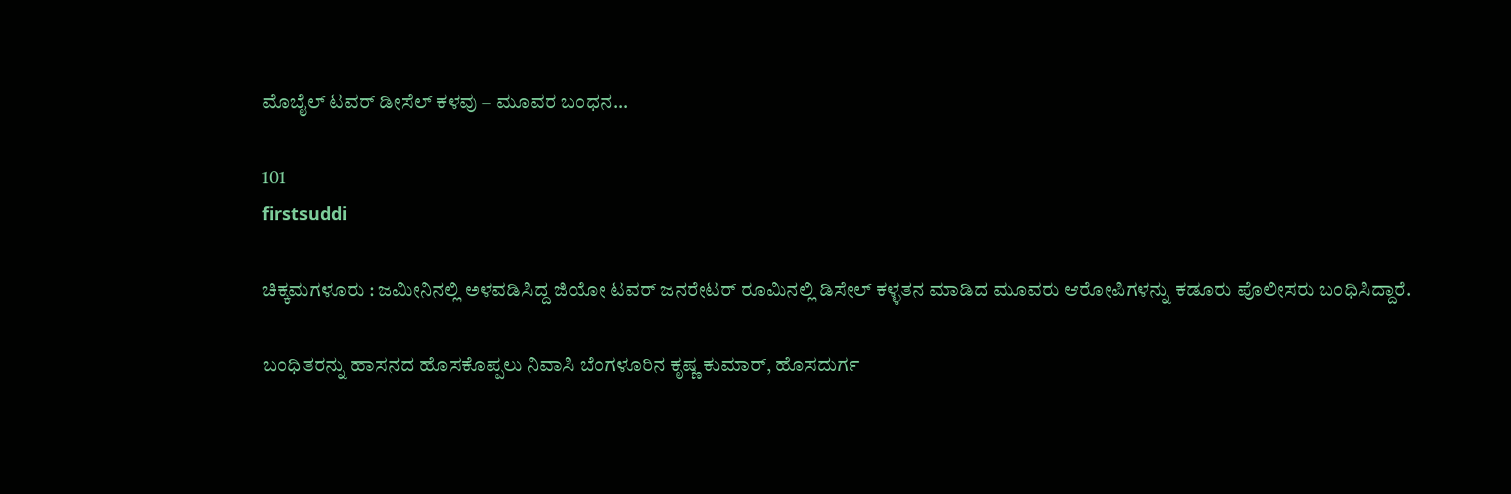ಮೊಬೈಲ್ ಟವರ್ ಡೀಸೆಲ್ ಕಳವು – ಮೂವರ ಬಂಧನ…

101
firstsuddi

ಚಿಕ್ಕಮಗಳೂರು : ಜಮೀನಿನಲ್ಲಿ ಅಳವಡಿಸಿದ್ದ ಜಿಯೋ ಟವರ್ ಜನರೇಟರ್ ರೂಮಿನಲ್ಲಿ ಡಿಸೇಲ್ ಕಳ್ಳತನ ಮಾಡಿದ ಮೂವರು ಆರೋಪಿಗಳನ್ನು ಕಡೂರು ಪೊಲೀಸರು ಬಂಧಿಸಿದ್ದಾರೆ.

ಬಂಧಿತರನ್ನು ಹಾಸನದ ಹೊಸಕೊಪ್ಪಲು ನಿವಾಸಿ ಬೆಂಗಳೂರಿನ ಕೃಷ್ಣ ಕುಮಾರ್, ಹೊಸದುರ್ಗ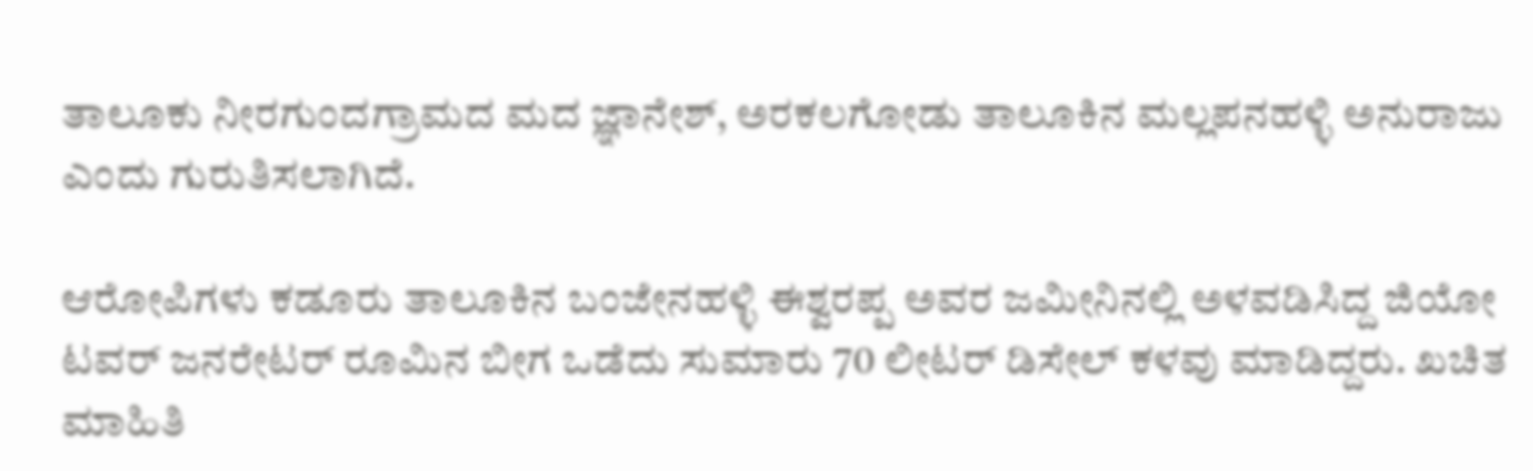ತಾಲೂಕು ನೀರಗುಂದಗ್ರಾಮದ ಮದ ಜ್ಞಾನೇಶ್, ಅರಕಲಗೋಡು ತಾಲೂಕಿನ ಮಲ್ಲಪನಹಳ್ಳಿ ಅನುರಾಜು ಎಂದು ಗುರುತಿಸಲಾಗಿದೆ.

ಆರೋಪಿಗಳು ಕಡೂರು ತಾಲೂಕಿನ ಬಂಜೇನಹಳ್ಳಿ ಈಶ್ವರಪ್ಪ ಅವರ ಜಮೀನಿನಲ್ಲಿ ಅಳವಡಿಸಿದ್ದ ಜಿಯೋ ಟವರ್ ಜನರೇಟರ್ ರೂಮಿನ ಬೀಗ ಒಡೆದು ಸುಮಾರು 70 ಲೀಟರ್ ಡಿಸೇಲ್ ಕಳವು ಮಾಡಿದ್ದರು. ಖಚಿತ ಮಾಹಿತಿ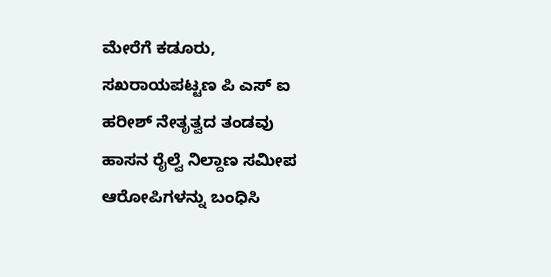ಮೇರೆಗೆ ಕಡೂರು, ಸಖರಾಯಪಟ್ಟಣ ಪಿ ಎಸ್ ಐ ಹರೀಶ್ ನೇತೃತ್ವದ ತಂಡವು ಹಾಸನ ರೈಲ್ವೆ ನಿಲ್ದಾಣ ಸಮೀಪ ಆರೋಪಿಗಳನ್ನು ಬಂಧಿಸಿ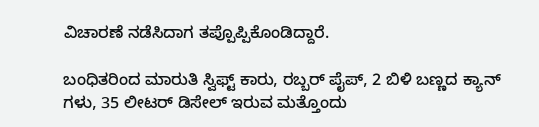ವಿಚಾರಣೆ ನಡೆಸಿದಾಗ ತಪ್ಪೊಪ್ಪಿಕೊಂಡಿದ್ದಾರೆ.

ಬಂಧಿತರಿಂದ ಮಾರುತಿ ಸ್ವಿಫ್ಟ್ ಕಾರು, ರಬ್ಬರ್ ಪೈಪ್, 2 ಬಿಳಿ ಬಣ್ಣದ ಕ್ಯಾನ್ ಗಳು, 35 ಲೀಟರ್ ಡಿಸೇಲ್ ಇರುವ ಮತ್ತೊಂದು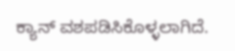ಕ್ಯಾನ್ ವಶಪಡಿಸಿಕೊಳ್ಳಲಾಗಿದೆ.